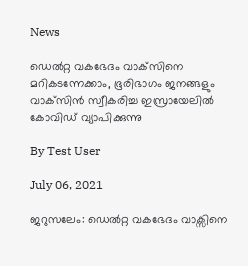News

ഡെല്‍റ്റ വകഭേദം വാക്‌സിനെ മറികടന്നേക്കാം, ഭൂരിഭാഗം ജനങ്ങളും വാക്‌സിന്‍ സ്വീകരിച്ച ഇസ്രായേലില്‍ കോവിഡ് വ്യാപിക്കുന്നു

By Test User

July 06, 2021

ജറുസലേം: ഡെല്‍റ്റ വകഭേദം വാക്സിനെ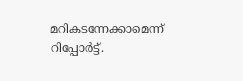മറികടന്നേക്കാമെന്ന് റിപ്പോര്‍ട്ട്.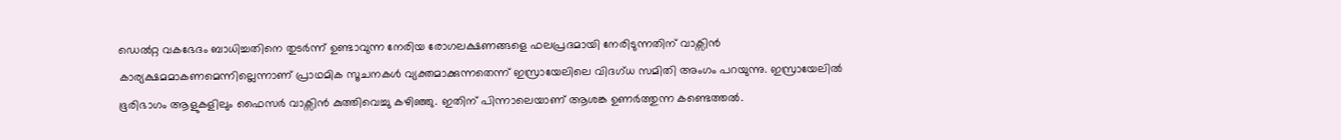ഡെല്‍റ്റ വകഭേദം ബാധിച്ചതിനെ തുടര്‍ന്ന് ഉണ്ടാവുന്ന നേരിയ രോഗലക്ഷണങ്ങളെ ഫലപ്രദമായി നേരിടുന്നതിന് വാക്സിന്‍ കാര്യക്ഷമമാകണമെന്നില്ലെന്നാണ് പ്രാഥമിക സൂചനകള്‍ വ്യക്തമാക്കുന്നതെന്ന് ഇസ്രായേലിലെ വിദഗ്ധ സമിതി അംഗം പറയുന്നു. ഇസ്രായേലില്‍ ഭൂരിഭാഗം ആളുകളിലും ഫൈസര്‍ വാക്സിന്‍ കുത്തിവെച്ചു കഴിഞ്ഞു. ഇതിന് പിന്നാലെയാണ് ആശങ്ക ഉണര്‍ത്തുന്ന കണ്ടെത്തല്‍.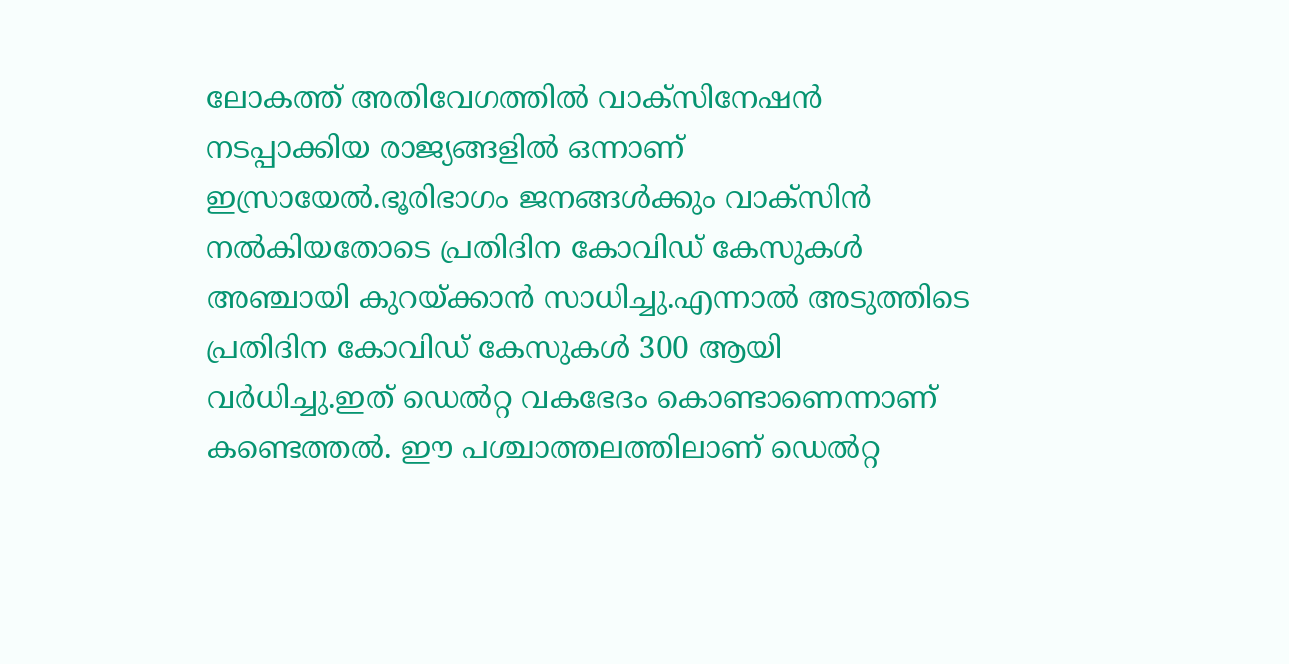ലോകത്ത് അതിവേഗത്തില്‍ വാക്സിനേഷന്‍ നടപ്പാക്കിയ രാജ്യങ്ങളില്‍ ഒന്നാണ് ഇസ്രായേല്‍.ഭൂരിഭാഗം ജനങ്ങള്‍ക്കും വാക്സിന്‍ നല്‍കിയതോടെ പ്രതിദിന കോവിഡ് കേസുകള്‍ അഞ്ചായി കുറയ്ക്കാന്‍ സാധിച്ചു.എന്നാല്‍ അടുത്തിടെ പ്രതിദിന കോവിഡ് കേസുകള്‍ 300 ആയി വര്‍ധിച്ചു.ഇത് ഡെല്‍റ്റ വകഭേദം കൊണ്ടാണെന്നാണ് കണ്ടെത്തല്‍. ഈ പശ്ചാത്തലത്തിലാണ് ഡെല്‍റ്റ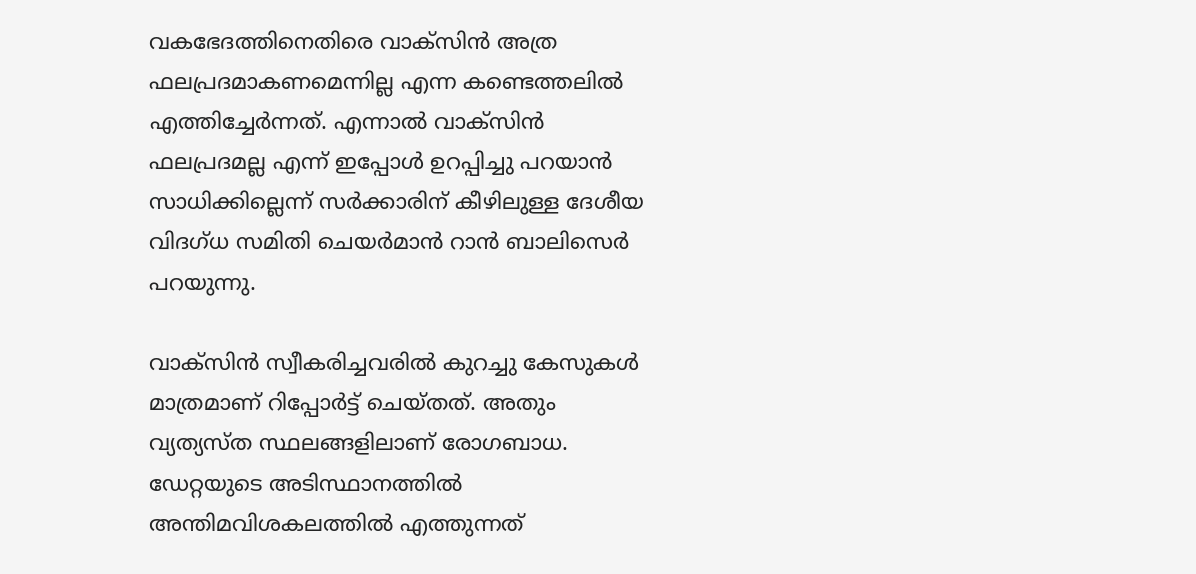വകഭേദത്തിനെതിരെ വാക്സിന്‍ അത്ര ഫലപ്രദമാകണമെന്നില്ല എന്ന കണ്ടെത്തലില്‍ എത്തിച്ചേര്‍ന്നത്. എന്നാല്‍ വാക്സിന്‍ ഫലപ്രദമല്ല എന്ന് ഇപ്പോള്‍ ഉറപ്പിച്ചു പറയാന്‍ സാധിക്കില്ലെന്ന് സര്‍ക്കാരിന് കീഴിലുള്ള ദേശീയ വിദഗ്ധ സമിതി ചെയര്‍മാന്‍ റാന്‍ ബാലിസെര്‍ പറയുന്നു.

വാക്സിന്‍ സ്വീകരിച്ചവരില്‍ കുറച്ചു കേസുകള്‍ മാത്രമാണ് റിപ്പോര്‍ട്ട് ചെയ്തത്. അതും വ്യത്യസ്ത സ്ഥലങ്ങളിലാണ് രോഗബാധ. ഡേറ്റയുടെ അടിസ്ഥാനത്തില്‍ അന്തിമവിശകലത്തില്‍ എത്തുന്നത്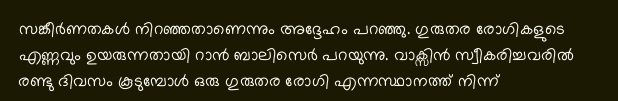സങ്കീര്‍ണതകള്‍ നിറഞ്ഞതാണെന്നും അദ്ദേഹം പറഞ്ഞു. ഗുരുതര രോഗികളുടെ എണ്ണവും ഉയരുന്നതായി റാന്‍ ബാലിസെര്‍ പറയുന്നു. വാക്സിന്‍ സ്വീകരിച്ചവരില്‍ രണ്ടു ദിവസം കൂടുമ്പോള്‍ ഒരു ഗുരുതര രോഗി എന്നസ്ഥാനത്ത് നിന്ന്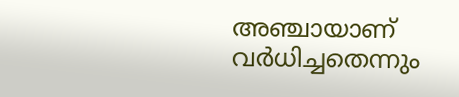അഞ്ചായാണ് വര്‍ധിച്ചതെന്നും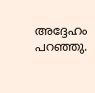അദ്ദേഹം പറഞ്ഞു.